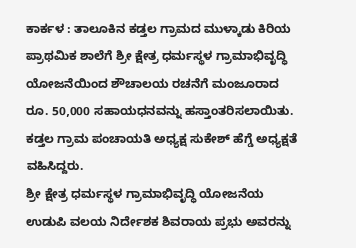ಕಾರ್ಕಳ : ತಾಲೂಕಿನ ಕಡ್ತಲ ಗ್ರಾಮದ ಮುಳ್ಕಾಡು ಕಿರಿಯ ಪ್ರಾಥಮಿಕ ಶಾಲೆಗೆ ಶ್ರೀ ಕ್ಷೇತ್ರ ಧರ್ಮಸ್ಥಳ ಗ್ರಾಮಾಭಿವೃದ್ಧಿ ಯೋಜನೆಯಿಂದ ಶೌಚಾಲಯ ರಚನೆಗೆ ಮಂಜೂರಾದ ರೂ. 50,000 ಸಹಾಯಧನವನ್ನು ಹಸ್ತಾಂತರಿಸಲಾಯಿತು.
ಕಡ್ತಲ ಗ್ರಾಮ ಪಂಚಾಯತಿ ಅಧ್ಯಕ್ಷ ಸುಕೇಶ್ ಹೆಗ್ಡೆ ಅಧ್ಯಕ್ಷತೆ ವಹಿಸಿದ್ದರು.
ಶ್ರೀ ಕ್ಷೇತ್ರ ಧರ್ಮಸ್ಥಳ ಗ್ರಾಮಾಭಿವೃದ್ಧಿ ಯೋಜನೆಯ ಉಡುಪಿ ವಲಯ ನಿರ್ದೇಶಕ ಶಿವರಾಯ ಪ್ರಭು ಅವರನ್ನು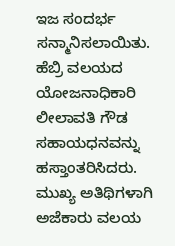ಇಜ ಸಂದರ್ಭ ಸನ್ಮಾನಿಸಲಾಯಿತು. ಹೆಬ್ರಿ ವಲಯದ ಯೋಜನಾಧಿಕಾರಿ ಲೀಲಾವತಿ ಗೌಡ ಸಹಾಯಧನವನ್ನು ಹಸ್ತಾಂತರಿಸಿದರು.
ಮುಖ್ಯ ಅತಿಥಿಗಳಾಗಿ ಅಜೆಕಾರು ವಲಯ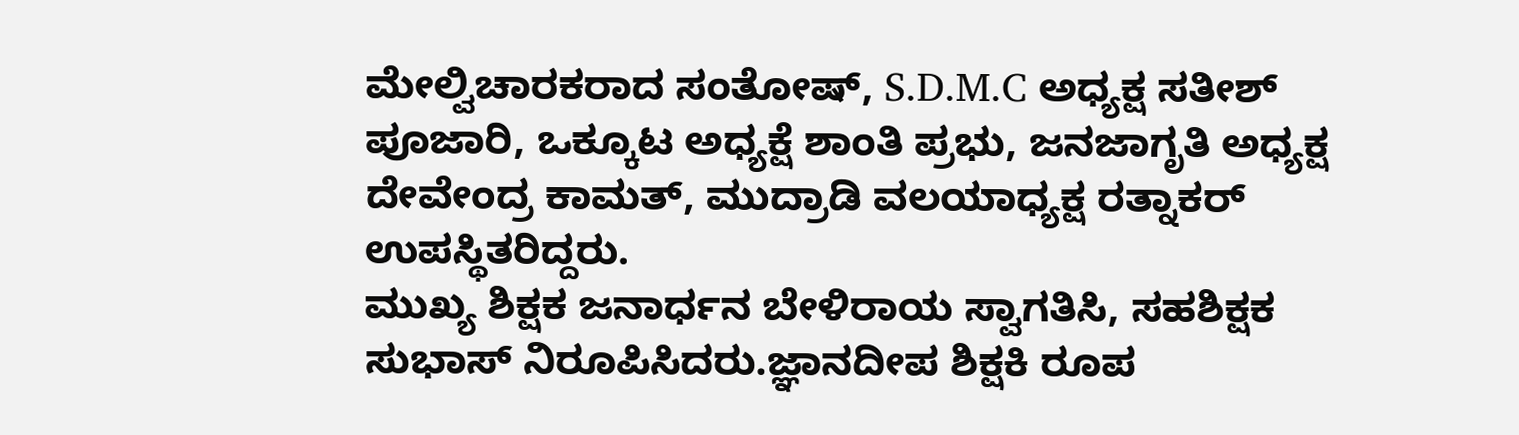ಮೇಲ್ವಿಚಾರಕರಾದ ಸಂತೋಷ್, S.D.M.C ಅಧ್ಯಕ್ಷ ಸತೀಶ್ ಪೂಜಾರಿ, ಒಕ್ಕೂಟ ಅಧ್ಯಕ್ಷೆ ಶಾಂತಿ ಪ್ರಭು, ಜನಜಾಗೃತಿ ಅಧ್ಯಕ್ಷ ದೇವೇಂದ್ರ ಕಾಮತ್, ಮುದ್ರಾಡಿ ವಲಯಾಧ್ಯಕ್ಷ ರತ್ನಾಕರ್ ಉಪಸ್ಥಿತರಿದ್ದರು.
ಮುಖ್ಯ ಶಿಕ್ಷಕ ಜನಾರ್ಧನ ಬೇಳಿರಾಯ ಸ್ವಾಗತಿಸಿ, ಸಹಶಿಕ್ಷಕ ಸುಭಾಸ್ ನಿರೂಪಿಸಿದರು.ಜ್ಞಾನದೀಪ ಶಿಕ್ಷಕಿ ರೂಪ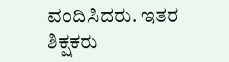ವಂದಿಸಿದರು. ಇತರ ಶಿಕ್ಷಕರು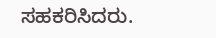ಸಹಕರಿಸಿದರು.